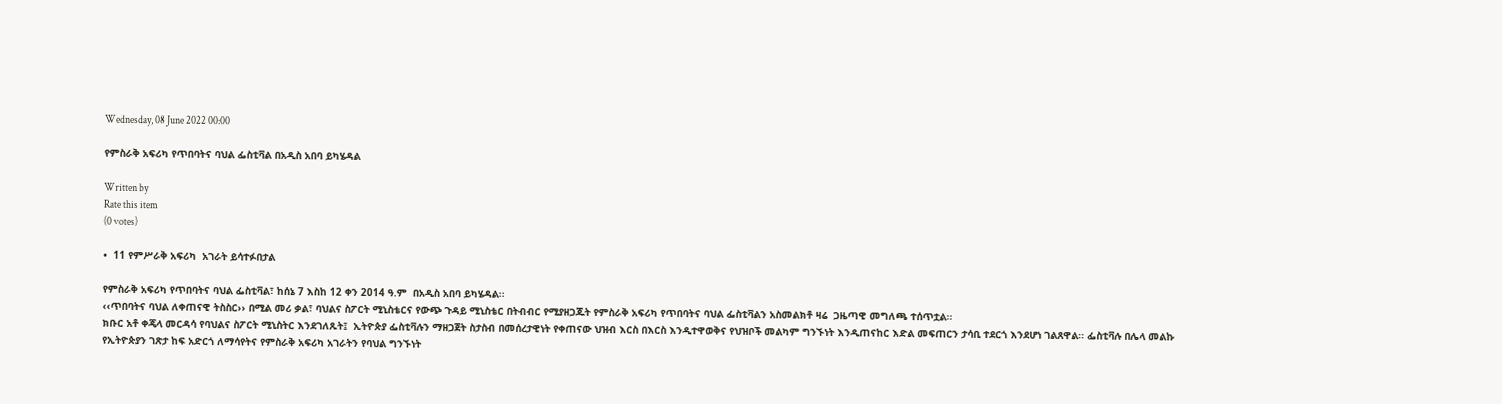Wednesday, 08 June 2022 00:00

የምስራቅ አፍሪካ የጥበባትና ባህል ፌስቲቫል በአዲስ አበባ ይካሄዳል

Written by
Rate this item
(0 votes)

•  11 የምሥራቅ አፍሪካ  አገራት ይሳተፉበታል

የምስራቅ አፍሪካ የጥበባትና ባህል ፌስቲቫል፣ ከሰኔ 7 እስከ 12 ቀን 2014 ዓ.ም  በአዲስ አበባ ይካሄዳል፡፡
‹‹ጥበባትና ባህል ለቀጠናዊ ትስስር›› በሚል መሪ ቃል፣ ባህልና ስፖርት ሚኒስቴርና የውጭ ጉዳይ ሚኒስቴር በትብብር የሚያዘጋጁት የምስራቅ አፍሪካ የጥበባትና ባህል ፌስቲቫልን አስመልክቶ ዛሬ  ጋዜጣዊ መግለጫ ተሰጥቷል፡፡
ክቡር አቶ ቀጄላ መርዳሳ የባህልና ስፖርት ሚኒስትር እንደገለጹት፤  ኢትዮጵያ ፌስቲቫሉን ማዘጋጀት ስታስብ በመሰረታዊነት የቀጠናው ህዝብ እርስ በእርስ እንዲተዋወቅና የህዝቦች መልካም ግንኙነት እንዲጠናከር እድል መፍጠርን ታሳቢ ተደርጎ እንደሆነ ገልጸዋል፡፡ ፌስቲቫሉ በሌላ መልኩ  የኢትዮጵያን ገጽታ ከፍ አድርጎ ለማሳየትና የምስራቅ አፍሪካ አገራትን የባህል ግንኙነት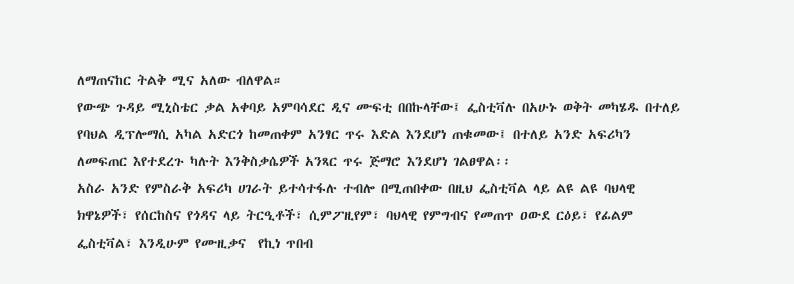ለማጠናከር ትልቅ ሚና አለው ብለዋል።
የውጭ ጉዳይ ሚኒስቴር ቃል አቀባይ አምባሳደር ዲና ሙፍቲ በበኩላቸው፤ ፌስቲቫሉ በአሁኑ ወቅት መካሄዱ በተለይ የባህል ዲፕሎማሲ አካል አድርጎ ከመጠቀም አንፃር ጥሩ እድል እንደሆነ ጠቁመው፤ በተለይ አንድ አፍሪካን ለመፍጠር እየተደረጉ ካሉት እንቅስቃሴዎች አንጻር ጥሩ ጅማሮ እንደሆነ ገልፀዋል፡፡
አስራ አንድ የምስራቅ አፍሪካ ሀገራት ይተሳተፋሉ ተብሎ በሚጠበቀው በዚህ ፌስቲቫል ላይ ልዩ ልዩ ባህላዊ ክዋኔዎች፣ የሰርከስና የጎዳና ላይ ትርዒቶች፣ ሲምፖዚየም፣ ባህላዊ የምግብና የመጠጥ ዐውደ ርዕይ፣ የፊልም ፌስቲቫል፣ እንዲሁም የሙዚቃና  የኪነ ጥበብ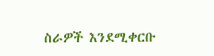ስራዎች እንደሚቀርቡ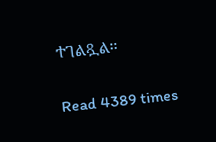ተገልጿል፡፡

Read 4389 times